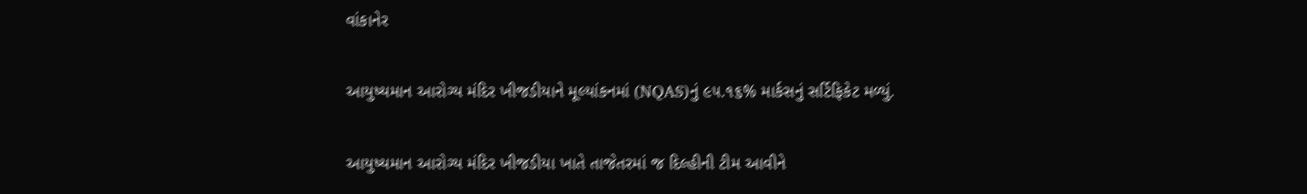વાંકાનેર

આયુષ્યમાન આરોગ્ય મંદિર ખીજડીયાને મૂલ્યાંકનમાં (NQAS)નું ૯૫.૧૬% માર્કસનું સર્ટિફિકેટ મળ્યું.

આયુષ્યમાન આરોગ્ય મંદિર ખીજડીયા ખાતે તાજેતરમાં જ દિલ્હીની ટીમ આવીને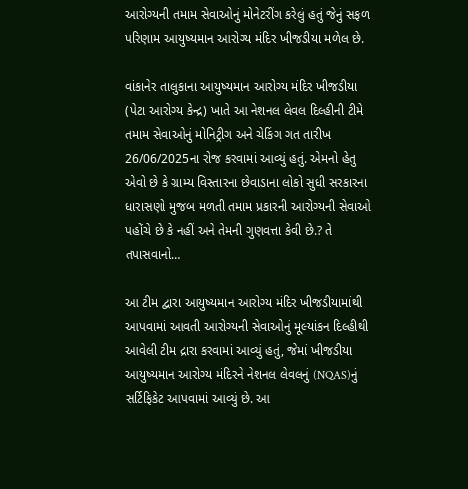આરોગ્યની તમામ સેવાઓનું મોનેટરીંગ કરેલું હતું જેનું સફળ પરિણામ આયુષ્યમાન આરોગ્ય મંદિર ખીજડીયા મળેલ છે.

વાંકાનેર તાલુકાના આયુષ્યમાન આરોગ્ય મંદિર ખીજડીયા (પેટા આરોગ્ય કેન્દ્ર) ખાતે આ નેશનલ લેવલ દિલ્હીની ટીમે તમામ સેવાઓનું મોનિટ્રીગ અને ચેકિંગ ગત તારીખ 26/06/2025ના રોજ કરવામાં આવ્યું હતું. એમનો હેતુ એવો છે કે ગ્રામ્ય વિસ્તારના છેવાડાના લોકો સુધી સરકારના ધારાસણો મુજબ મળતી તમામ પ્રકારની આરોગ્યની સેવાઓ પહોંચે છે કે નહીં અને તેમની ગુણવત્તા કેવી છે.? તે તપાસવાનો…

આ ટીમ દ્વારા આયુષ્યમાન આરોગ્ય મંદિર ખીજડીયામાંથી આપવામાં આવતી આરોગ્યની સેવાઓનું મૂલ્યાંકન દિલ્હીથી આવેલી ટીમ દ્રારા કરવામાં આવ્યું હતું, જેમાં ખીજડીયા આયુષ્યમાન આરોગ્ય મંદિરને નેશનલ લેવલનું (NQAS)નું સર્ટિફિકેટ આપવામાં આવ્યું છે. આ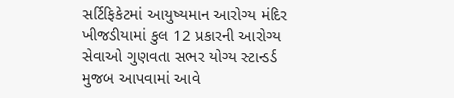સર્ટિફિકેટમાં આયુષ્યમાન આરોગ્ય મંદિર ખીજડીયામાં કુલ 12 પ્રકારની આરોગ્ય સેવાઓ ગુણવતા સભર યોગ્ય સ્ટાન્ડર્ડ મુજબ આપવામાં આવે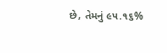છે, તેમનું ૯૫.૧૬%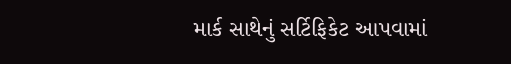માર્ક સાથેનું સર્ટિફિકેટ આપવામાં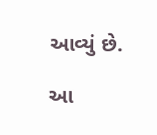આવ્યું છે.

આ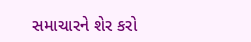સમાચારને શેર કરો